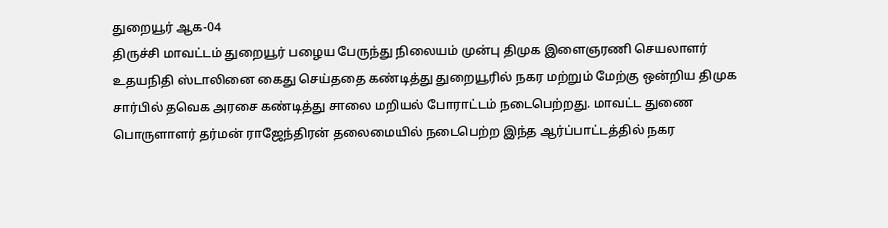துறையூர் ஆக-04
திருச்சி மாவட்டம் துறையூர் பழைய பேருந்து நிலையம் முன்பு திமுக இளைஞரணி செயலாளர் உதயநிதி ஸ்டாலினை கைது செய்ததை கண்டித்து துறையூரில் நகர மற்றும் மேற்கு ஒன்றிய திமுக சார்பில் தவெக அரசை கண்டித்து சாலை மறியல் போராட்டம் நடைபெற்றது. மாவட்ட துணை பொருளாளர் தர்மன் ராஜேந்திரன் தலைமையில் நடைபெற்ற இந்த ஆர்ப்பாட்டத்தில் நகர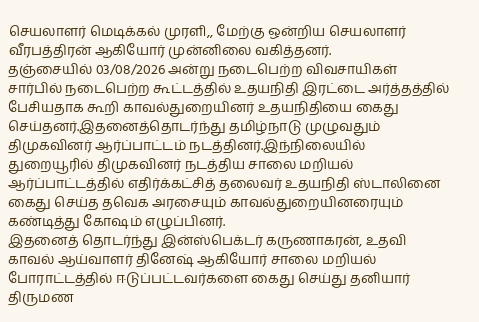செயலாளர் மெடிக்கல் முரளி,, மேற்கு ஒன்றிய செயலாளர் வீரபத்திரன் ஆகியோர் முன்னிலை வகித்தனர்.
தஞ்சையில் 03/08/2026 அன்று நடைபெற்ற விவசாயிகள் சார்பில் நடைபெற்ற கூட்டத்தில் உதயநிதி இரட்டை அர்த்தத்தில் பேசியதாக கூறி காவல்துறையினர் உதயநிதியை கைது செய்தனர்.இதனைத்தொடர்ந்து தமிழ்நாடு முழுவதும் திமுகவினர் ஆர்ப்பாட்டம் நடத்தினர்.இந்நிலையில் துறையூரில் திமுகவினர் நடத்திய சாலை மறியல் ஆர்ப்பாட்டத்தில் எதிர்க்கட்சித் தலைவர் உதயநிதி ஸ்டாலினை கைது செய்த தவெக அரசையும் காவல்துறையினரையும் கண்டித்து கோஷம் எழுப்பினர்.
இதனைத் தொடர்ந்து இன்ஸ்பெக்டர் கருணாகரன், உதவி காவல் ஆய்வாளர் தினேஷ் ஆகியோர் சாலை மறியல் போராட்டத்தில் ஈடுப்பட்டவர்களை கைது செய்து தனியார் திருமண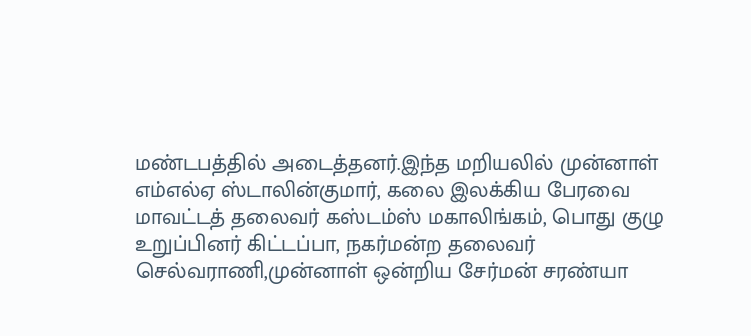மண்டபத்தில் அடைத்தனர்.இந்த மறியலில் முன்னாள் எம்எல்ஏ ஸ்டாலின்குமார், கலை இலக்கிய பேரவை மாவட்டத் தலைவர் கஸ்டம்ஸ் மகாலிங்கம், பொது குழு உறுப்பினர் கிட்டப்பா, நகர்மன்ற தலைவர் செல்வராணி,முன்னாள் ஒன்றிய சேர்மன் சரண்யா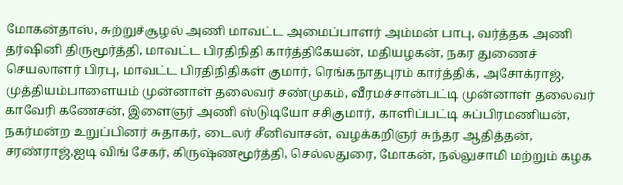மோகன்தாஸ், சுற்றுச்சூழல் அணி மாவட்ட அமைப்பாளர் அம்மன் பாபு, வர்த்தக அணி தர்ஷினி திருமூர்த்தி, மாவட்ட பிரதிநிதி கார்த்திகேயன், மதியழகன், நகர துணைச் செயலாளர் பிரபு, மாவட்ட பிரதிநிதிகள் குமார், ரெங்கநாதபுரம் கார்த்திக், அசோக்ராஜ், முத்தியம்பாளையம் முன்னாள் தலைவர் சண்முகம், வீரமச்சான்பட்டி முன்னாள் தலைவர் காவேரி கணேசன், இளைஞர் அணி ஸ்டுடியோ சசிகுமார், காளிப்பட்டி சுப்பிரமணியன், நகர்மன்ற உறுப்பினர் சுதாகர், டைலர் சீனிவாசன், வழக்கறிஞர் சுந்தர ஆதித்தன், சரண்ராஜ்,ஐடி விங் சேகர், கிருஷ்ணமூர்த்தி, செல்லதுரை, மோகன், நல்லுசாமி மற்றும் கழக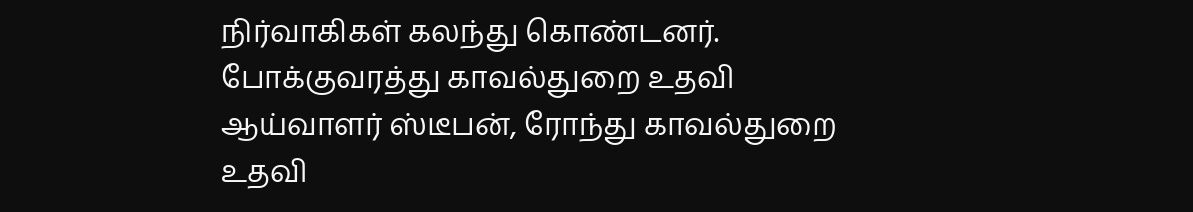நிர்வாகிகள் கலந்து கொண்டனர். போக்குவரத்து காவல்துறை உதவி ஆய்வாளர் ஸ்டீபன், ரோந்து காவல்துறை உதவி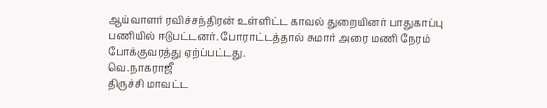ஆய்வாளர் ரவிச்சந்திரன் உள்ளிட்ட காவல் துறையினர் பாதுகாப்பு பணியில் ஈடுபட்டனர். போராட்டத்தால் சுமார் அரை மணி நேரம் போக்குவரத்து ஏற்ப்பட்டது.
வெ.நாகராஜீ
திருச்சி மாவட்ட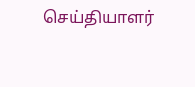செய்தியாளர்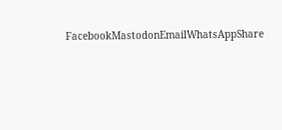FacebookMastodonEmailWhatsAppShare